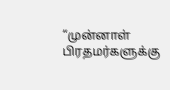“முன்னாள் பிரதமர்களுக்கு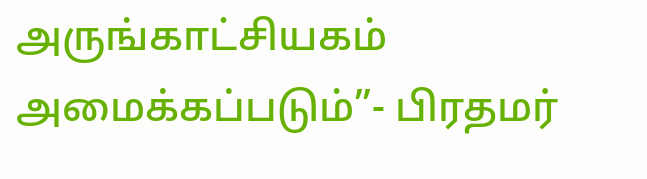அருங்காட்சியகம் அமைக்கப்படும்”- பிரதமர்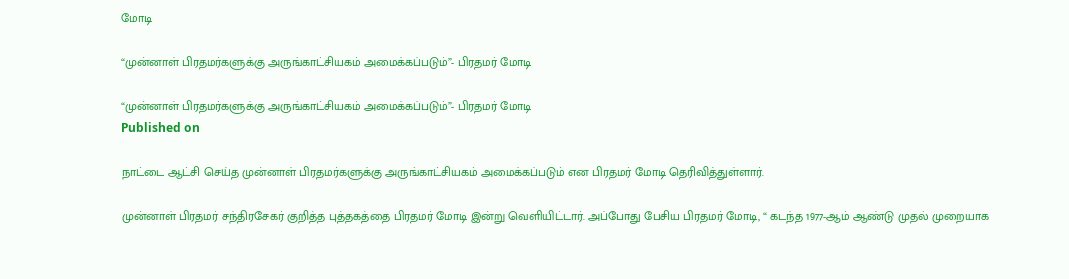மோடி

“முன்னாள் பிரதமர்களுக்கு அருங்காட்சியகம் அமைக்கப்படும்”- பிரதமர் மோடி

“முன்னாள் பிரதமர்களுக்கு அருங்காட்சியகம் அமைக்கப்படும்”- பிரதமர் மோடி
Published on

நாட்டை ஆட்சி செய்த முன்னாள் பிரதமர்களுக்கு அருங்காட்சியகம் அமைக்கப்படும் என பிரதமர் மோடி தெரிவித்துள்ளார்.

முன்னாள் பிரதமர் சந்திரசேகர் குறித்த புத்தகத்தை பிரதமர் மோடி இன்று வெளியிட்டார். அப்போது பேசிய பிரதமர் மோடி, “ கடந்த 1977-ஆம் ஆண்டு முதல் முறையாக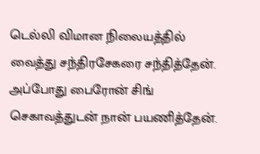டெல்லி விமான நிலையத்தில் வைத்து சந்திரசேகரை சந்தித்தேன். அப்போது பைரோன் சிங் செகாவத்துடன் நான் பயணித்தேன்.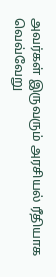அவர்கள் இருவரும் அரசியல் ரீதியாக வெவ்வேறு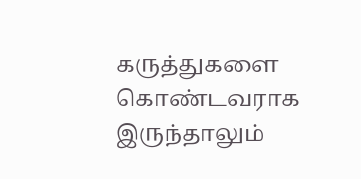கருத்துகளை கொண்டவராக இருந்தாலும்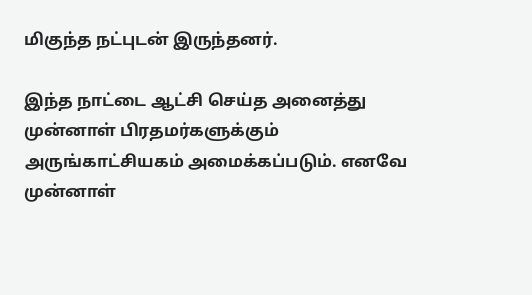மிகுந்த நட்புடன் இருந்தனர்.

இந்த நாட்டை ஆட்சி செய்த அனைத்து முன்னாள் பிரதமர்களுக்கும் அருங்காட்சியகம் அமைக்கப்படும். எனவே முன்னாள்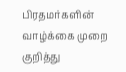பிரதமர்களின் வாழ்க்கை முறை குறித்து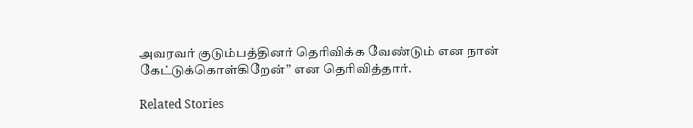அவரவர் குடும்பத்தினர் தெரிவிக்க வேண்டும் என நான் கேட்டுக்கொள்கிறேன்” என தெரிவித்தார்.

Related Stories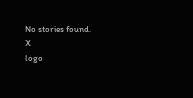No stories found.
X
logo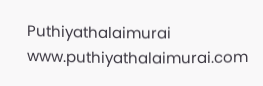Puthiyathalaimurai
www.puthiyathalaimurai.com